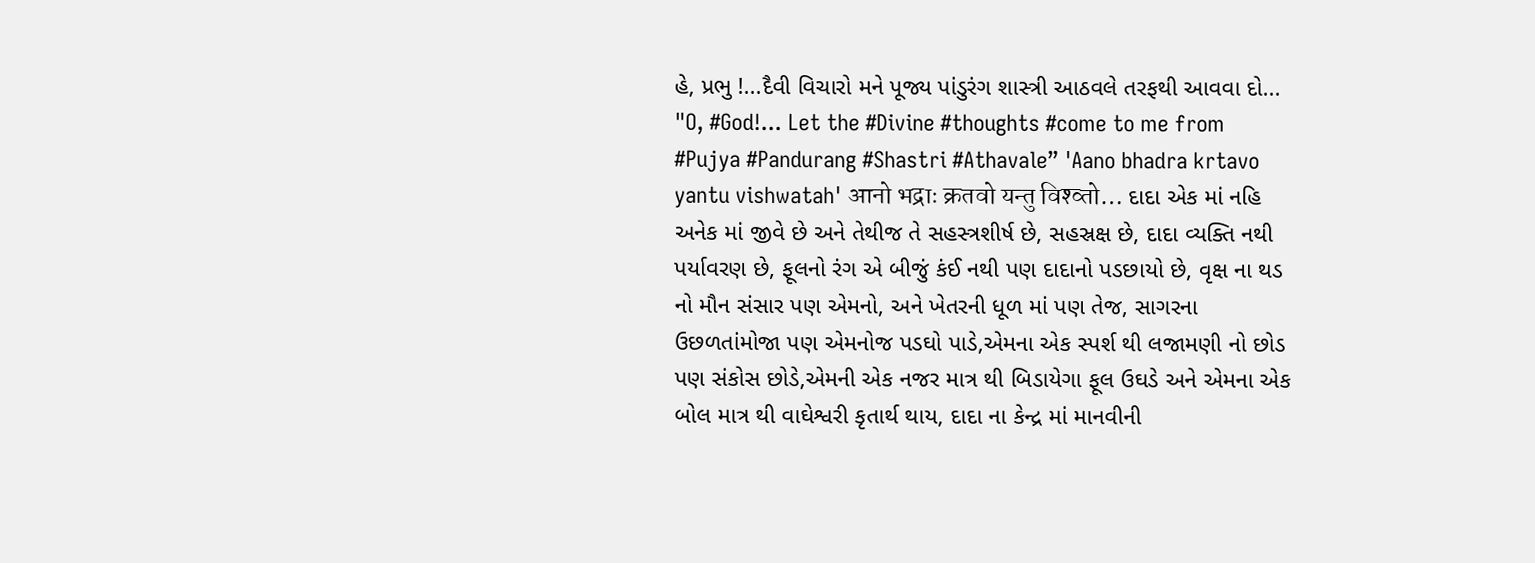હે, પ્રભુ !...દૈવી વિચારો મને પૂજ્ય પાંડુરંગ શાસ્ત્રી આઠવલે તરફથી આવવા દો... "O, #God!... Let the #Divine #thoughts #come to me from #Pujya #Pandurang #Shastri #Athavale” 'Aano bhadra krtavo yantu vishwatah' आनो भद्राः क्रतवो यन्तु विश्व्तो… દાદા એક માં નહિ અનેક માં જીવે છે અને તેથીજ તે સહસ્ત્રશીર્ષ છે, સહસ્રક્ષ છે, દાદા વ્યક્તિ નથી પર્યાવરણ છે, ફૂલનો રંગ એ બીજું કંઈ નથી પણ દાદાનો પડછાયો છે, વૃક્ષ ના થડ નો મૌન સંસાર પણ એમનો, અને ખેતરની ધૂળ માં પણ તેજ, સાગરના ઉછળતાંમોજા પણ એમનોજ પડઘો પાડે,એમના એક સ્પર્શ થી લજામણી નો છોડ પણ સંકોસ છોડે,એમની એક નજર માત્ર થી બિડાયેગા ફૂલ ઉઘડે અને એમના એક બોલ માત્ર થી વાઘેશ્વરી કૃતાર્થ થાય, દાદા ના કેન્દ્ર માં માનવીની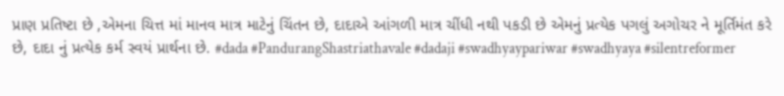પ્રાણ પ્રતિષ્ટા છે ,એમના ચિત્ત માં માનવ માત્ર માટેનું ચિંતન છે, દાદાએ આંગળી માત્ર ચીંધી નથી પકડી છે એમનું પ્રત્યેક પગલું અગોચર ને મૂર્તિમંત કરે છે, દાદા નું પ્રત્યેક કર્મ સ્વયં પ્રાર્થના છે. #dada #PandurangShastriathavale #dadaji #swadhyaypariwar #swadhyaya #silentreformer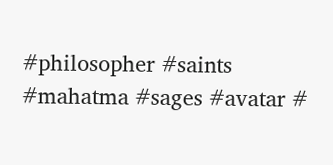#philosopher #saints #mahatma #sages #avatar #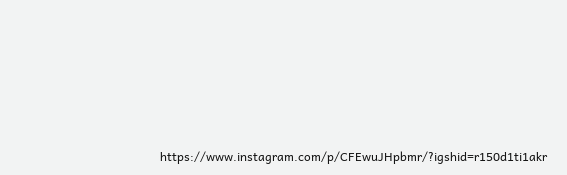https://www.instagram.com/p/CFEwuJHpbmr/?igshid=r150d1ti1akr